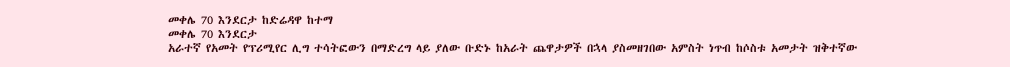መቀሌ 70 እንደርታ ከድሬዳዋ ከተማ
መቀሌ 70 እንደርታ
አራተኛ የአመት የፕሪሚየር ሊግ ተሳትፎውን በማድረግ ላይ ያለው ቡድኑ ከአራት ጨዋታዎች በኋላ ያስመዘገበው አምስት ነጥብ ከሶስቱ አመታት ዝቅተኛው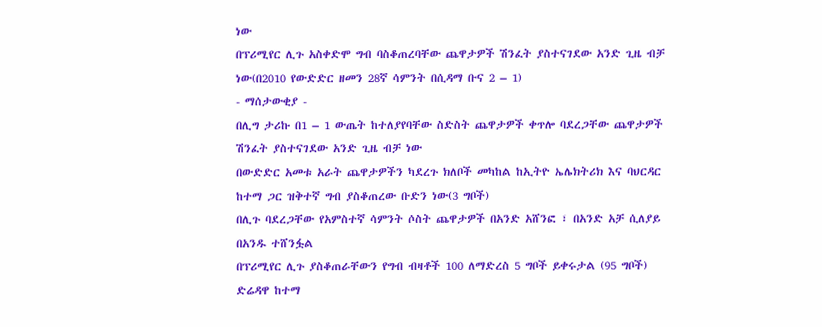ነው
በፕሪሚየር ሊጉ አስቀድሞ ግብ ባስቆጠረባቸው ጨዋታዎች ሽንፈት ያስተናገደው አንድ ጊዜ ብቻ ነው(በ2010 የውድድር ዘመን 28ኛ ሳምንት በሲዳማ ቡና 2 – 1)
- ማሰታውቂያ -
በሊግ ታሪኩ በ1 – 1 ውጤት ከተለያየባቸው ስድስት ጨዋታዎች ቀጥሎ ባደረጋቸው ጨዋታዎች ሽንፈት ያስተናገደው አንድ ጊዜ ብቻ ነው
በውድድር አመቱ አራት ጨዋታዎችን ካደረጉ ክለቦች መካከል ከኢትዮ ኤሌክትሪክ እና ባህርዳር ከተማ ጋር ዝቅተኛ ግብ ያስቆጠረው ቡድን ነው(3 ግቦች)
በሊጉ ባደረጋቸው የአምስተኛ ሳምንት ሶስት ጨዋታዎች በአንድ አሸንፎ ፣ በአንድ አቻ ሲለያይ በአንዱ ተሸንፏል
በፕሪሚየር ሊጉ ያስቆጠራቸውን የግብ ብዛቶች 100 ለማድረስ 5 ግቦች ይቀሩታል (95 ግቦች)
ድሬዳዋ ከተማ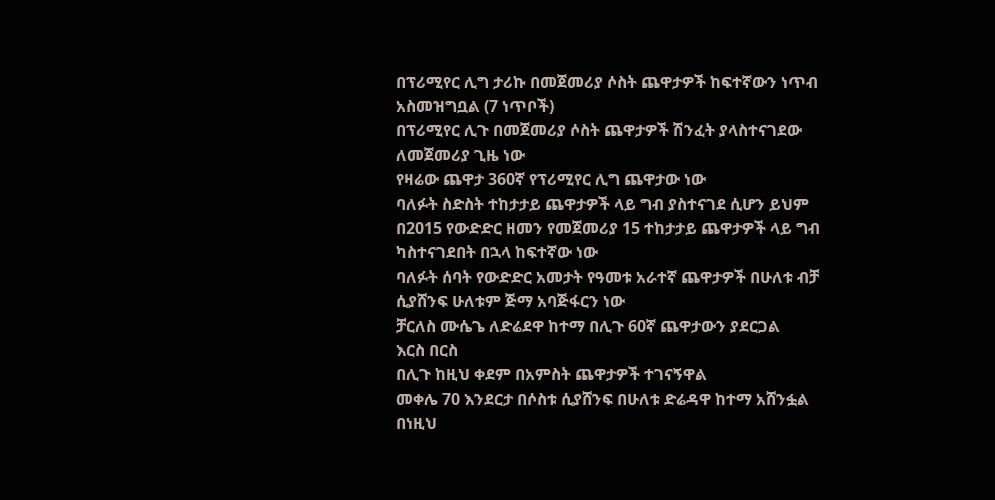በፕሪሚየር ሊግ ታሪኩ በመጀመሪያ ሶስት ጨዋታዎች ከፍተኛውን ነጥብ አስመዝግቧል (7 ነጥቦች)
በፕሪሚየር ሊጉ በመጀመሪያ ሶስት ጨዋታዎች ሽንፈት ያላስተናገደው ለመጀመሪያ ጊዜ ነው
የዛሬው ጨዋታ 360ኛ የፕሪሚየር ሊግ ጨዋታው ነው
ባለፉት ስድስት ተከታታይ ጨዋታዎች ላይ ግብ ያስተናገደ ሲሆን ይህም በ2015 የውድድር ዘመን የመጀመሪያ 15 ተከታታይ ጨዋታዎች ላይ ግብ ካስተናገደበት በኋላ ከፍተኛው ነው
ባለፉት ሰባት የውድድር አመታት የዓመቱ አራተኛ ጨዋታዎች በሁለቱ ብቻ ሲያሸንፍ ሁለቱም ጅማ አባጅፋርን ነው
ቻርለስ ሙሴጌ ለድሬደዋ ከተማ በሊጉ 60ኛ ጨዋታውን ያደርጋል
እርስ በርስ
በሊጉ ከዚህ ቀደም በአምስት ጨዋታዎች ተገናኝዋል
መቀሌ 70 እንደርታ በሶስቱ ሲያሸንፍ በሁለቱ ድሬዳዋ ከተማ አሸንፏል
በነዚህ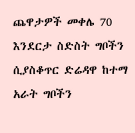ጨዋታዎች መቀሌ 70 እንደርታ ስድስት ግቦችን ሲያስቆጥር ድሬዳዋ ከተማ አራት ግቦችን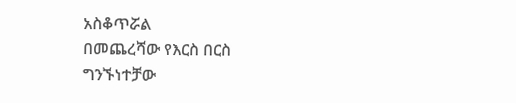አስቆጥሯል
በመጨረሻው የእርስ በርስ ግንኙነተቻው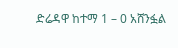ድሬዳዋ ከተማ 1 – 0 አሸንፏል